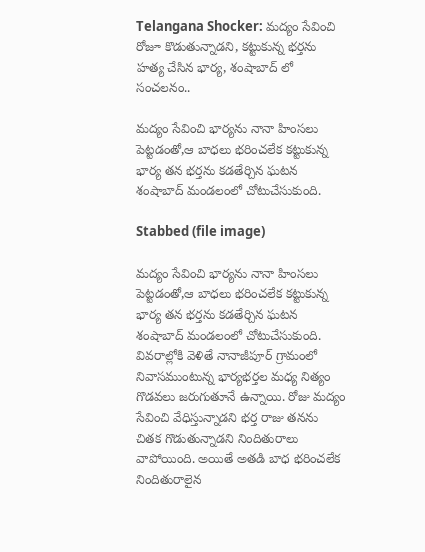Telangana Shocker: మద్యం సేవించి రోజూ కొడుతున్నాడని, కట్టుకున్న భర్తను హత్య చేసిన భార్య, శంషాబాద్ లో సంచలనం..

మద్యం సేవించి భార్యను నానా హింసలు పెట్టడంతో,ఆ బాధలు భరించలేక కట్టుకున్న భార్య తన భర్తను కడతేర్చిన ఘటన శంషాబాద్ మండలంలో చోటుచేసుకుంది.

Stabbed (file image)

మద్యం సేవించి భార్యను నానా హింసలు పెట్టడంతో,ఆ బాధలు భరించలేక కట్టుకున్న భార్య తన భర్తను కడతేర్చిన ఘటన శంషాబాద్ మండలంలో చోటుచేసుకుంది. వివరాల్లోకి వెళితే నానాజీపూర్ గ్రామంలో నివాస‌ముంటున్న భార్య‌భ‌ర్త‌ల మ‌ధ్య నిత్యం గొడ‌వ‌లు జ‌రుగుతూనే ఉన్నాయి. రోజు మ‌ద్యం సేవించి వేధిస్తున్నాడ‌ని భ‌ర్త రాజు తనను చితక గొడుతున్నాడని నిందితురాలు వాపోయింది. అయితే అతడి బాధ భరించలేక నిందితురాలైన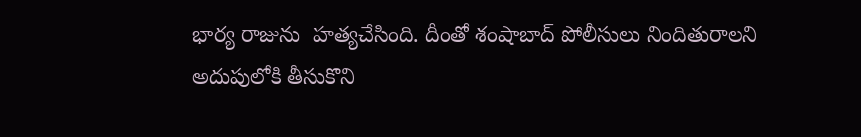భార్య రాజును  హ‌త్య‌చేసింది. దీంతో శంషాబాద్ పోలీసులు నిందితురాలని అదుపులోకి తీసుకొని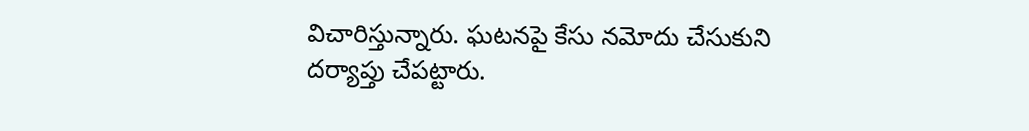విచారిస్తున్నారు. ఘటనపై కేసు నమోదు చేసుకుని దర్యాప్తు చేపట్టారు.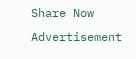Share Now
Advertisement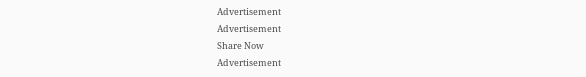Advertisement
Advertisement
Share Now
Advertisement